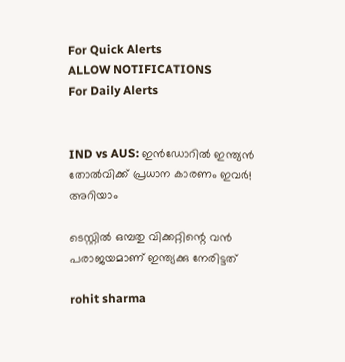For Quick Alerts
ALLOW NOTIFICATIONS
For Daily Alerts


IND vs AUS: ഇന്‍ഡോറില്‍ ഇന്ത്യന്‍ തോല്‍വിക്ക് പ്രധാന കാരണം ഇവര്‍! അറിയാം

ടെസ്റ്റില്‍ ഒമ്പതു വിക്കറ്റിന്റെ വന്‍ പരാജയമാണ് ഇന്ത്യക്കു നേരിട്ടത്

rohit sharma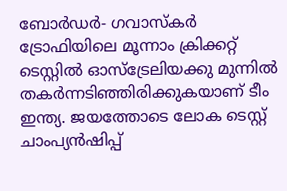ബോര്‍ഡര്‍- ഗവാസ്‌കര്‍ ട്രോഫിയിലെ മൂന്നാം ക്രിക്കറ്റ് ടെസ്റ്റില്‍ ഓസ്‌ട്രേലിയക്കു മുന്നില്‍ തകര്‍ന്നടിഞ്ഞിരിക്കുകയാണ് ടീം ഇന്ത്യ. ജയത്തോടെ ലോക ടെസ്റ്റ് ചാംപ്യന്‍ഷിപ്പ്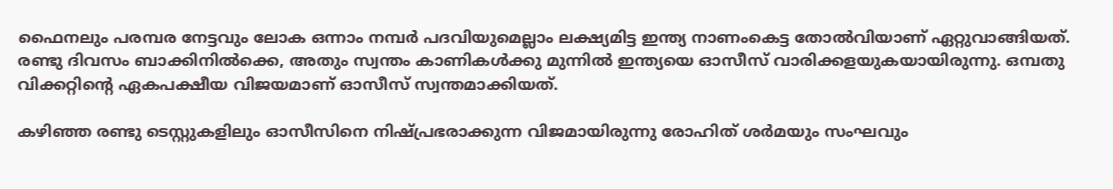ഫൈനലും പരമ്പര നേട്ടവും ലോക ഒന്നാം നമ്പര്‍ പദവിയുമെല്ലാം ലക്ഷ്യമിട്ട ഇന്ത്യ നാണംകെട്ട തോല്‍വിയാണ് ഏറ്റുവാങ്ങിയത്. രണ്ടു ദിവസം ബാക്കിനില്‍ക്കെ, അതും സ്വന്തം കാണികള്‍ക്കു മുന്നില്‍ ഇന്ത്യയെ ഓസീസ് വാരിക്കളയുകയായിരുന്നു. ഒമ്പതു വിക്കറ്റിന്റെ ഏകപക്ഷീയ വിജയമാണ് ഓസീസ് സ്വന്തമാക്കിയത്.

കഴിഞ്ഞ രണ്ടു ടെസ്റ്റുകളിലും ഓസീസിനെ നിഷ്പ്രഭരാക്കുന്ന വിജമായിരുന്നു രോഹിത് ശര്‍മയും സംഘവും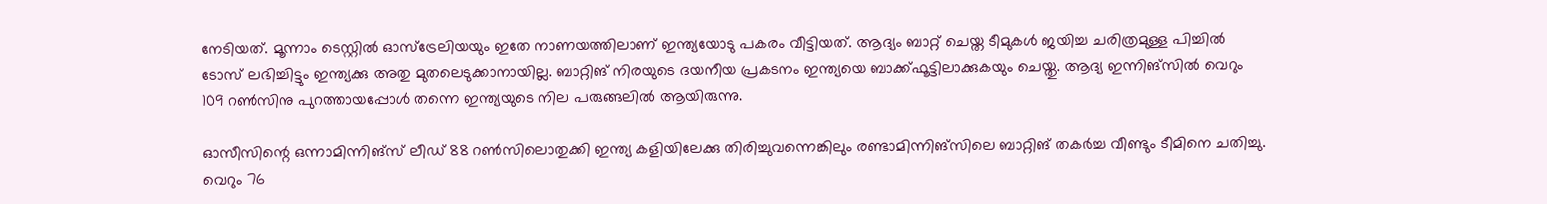നേടിയത്. മൂന്നാം ടെസ്റ്റില്‍ ഓസ്‌ട്രേലിയയും ഇതേ നാണയത്തിലാണ് ഇന്ത്യയോടു പകരം വീട്ടിയത്. ആദ്യം ബാറ്റ് ചെയ്ത ടീമുകള്‍ ജയിച്ച ചരിത്രമുള്ള പിച്ചില്‍ ടോസ് ലഭിച്ചിട്ടും ഇന്ത്യക്കു അതു മുതലെടുക്കാനായില്ല. ബാറ്റിങ് നിരയുടെ ദയനീയ പ്രകടനം ഇന്ത്യയെ ബാക്ക്ഫൂട്ടിലാക്കുകയും ചെയ്തു. ആദ്യ ഇന്നിങ്‌സില്‍ വെറും 109 റണ്‍സിനു പുറത്തായപ്പോള്‍ തന്നെ ഇന്ത്യയുടെ നില പരുങ്ങലില്‍ ആയിരുന്നു.

ഓസീസിന്റെ ഒന്നാമിന്നിങ്‌സ് ലീഡ് 88 റണ്‍സിലൊതുക്കി ഇന്ത്യ കളിയിലേക്കു തിരിച്ചുവന്നെങ്കിലും രണ്ടാമിന്നിങ്‌സിലെ ബാറ്റിങ് തകര്‍ച്ച വീണ്ടും ടീമിനെ ചതിച്ചു. വെറും 76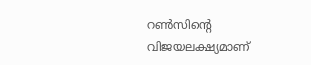റണ്‍സിന്റെ വിജയലക്ഷ്യമാണ്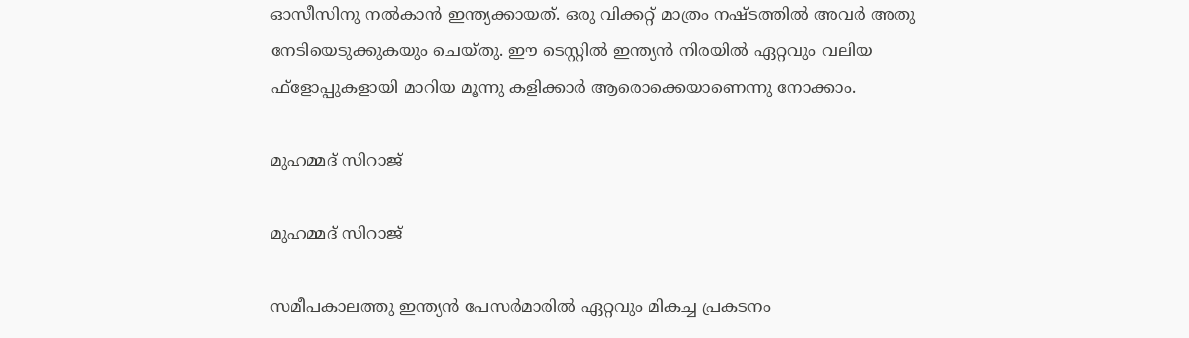ഓസീസിനു നല്‍കാന്‍ ഇന്ത്യക്കായത്. ഒരു വിക്കറ്റ് മാത്രം നഷ്ടത്തില്‍ അവര്‍ അതു നേടിയെടുക്കുകയും ചെയ്തു. ഈ ടെസ്റ്റില്‍ ഇന്ത്യന്‍ നിരയില്‍ ഏറ്റവും വലിയ ഫ്‌ളോപ്പുകളായി മാറിയ മൂന്നു കളിക്കാര്‍ ആരൊക്കെയാണെന്നു നോക്കാം.

മുഹമ്മദ് സിറാജ്

മുഹമ്മദ് സിറാജ്

സമീപകാലത്തു ഇന്ത്യന്‍ പേസര്‍മാരില്‍ ഏറ്റവും മികച്ച പ്രകടനം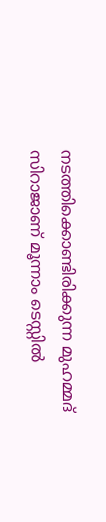നടത്തിക്കൊണ്ടിരിക്കുന്ന മുഹമ്മദ് സിറാജാണ് മൂന്നാം ടെസ്റ്റില്‍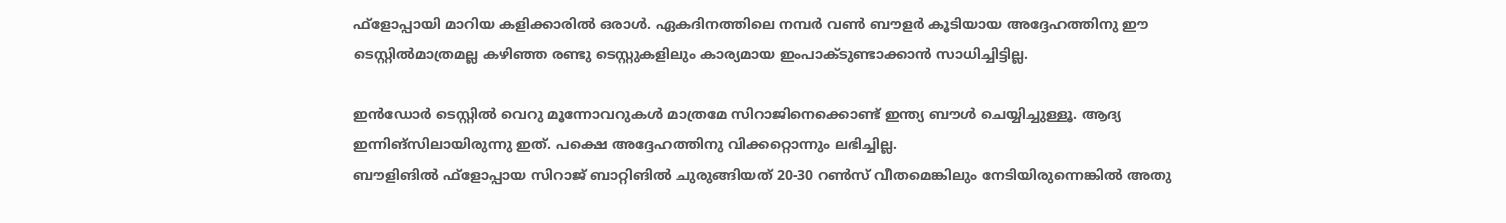ഫ്‌ളോപ്പായി മാറിയ കളിക്കാരില്‍ ഒരാള്‍. ഏകദിനത്തിലെ നമ്പര്‍ വണ്‍ ബൗളര്‍ കൂടിയായ അദ്ദേഹത്തിനു ഈ ടെസ്റ്റില്‍മാത്രമല്ല കഴിഞ്ഞ രണ്ടു ടെസ്റ്റുകളിലും കാര്യമായ ഇംപാക്ടുണ്ടാക്കാന്‍ സാധിച്ചിട്ടില്ല.

ഇന്‍ഡോര്‍ ടെസ്റ്റില്‍ വെറു മൂന്നോവറുകള്‍ മാത്രമേ സിറാജിനെക്കൊണ്ട് ഇന്ത്യ ബൗള്‍ ചെയ്യിച്ചുള്ളൂ. ആദ്യ ഇന്നിങ്‌സിലായിരുന്നു ഇത്. പക്ഷെ അദ്ദേഹത്തിനു വിക്കറ്റൊന്നും ലഭിച്ചില്ല.
ബൗളിങില്‍ ഫ്‌ളോപ്പായ സിറാജ് ബാറ്റിങില്‍ ചുരുങ്ങിയത് 20-30 റണ്‍സ് വീതമെങ്കിലും നേടിയിരുന്നെങ്കില്‍ അതു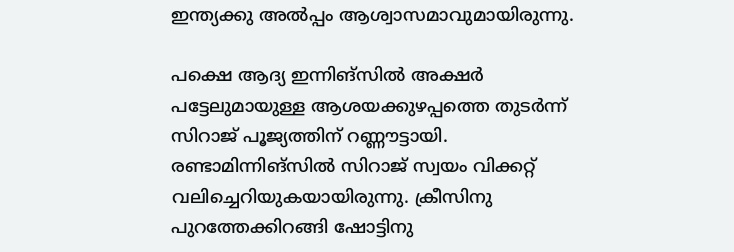ഇന്ത്യക്കു അല്‍പ്പം ആശ്വാസമാവുമായിരുന്നു.

പക്ഷെ ആദ്യ ഇന്നിങ്‌സില്‍ അക്ഷര്‍ പട്ടേലുമായുള്ള ആശയക്കുഴപ്പത്തെ തുടര്‍ന്ന് സിറാജ് പൂജ്യത്തിന് റണ്ണൗട്ടായി. രണ്ടാമിന്നിങ്‌സില്‍ സിറാജ് സ്വയം വിക്കറ്റ് വലിച്ചെറിയുകയായിരുന്നു. ക്രീസിനു പുറത്തേക്കിറങ്ങി ഷോട്ടിനു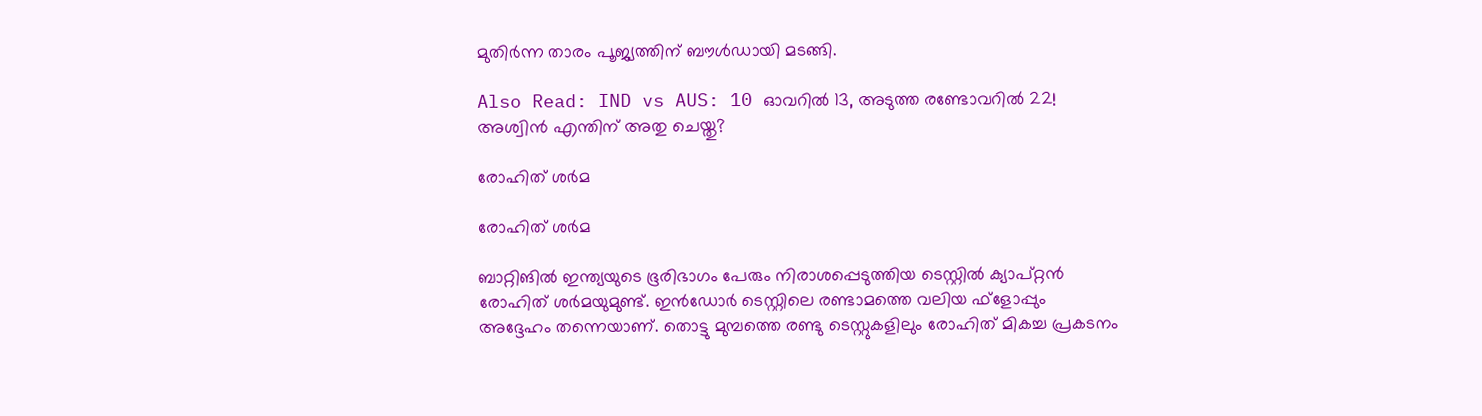മുതിര്‍ന്ന താരം പൂജ്യത്തിന് ബൗള്‍ഡായി മടങ്ങി.

Also Read: IND vs AUS: 10 ഓവറില്‍ 13, അടുത്ത രണ്ടോവറില്‍ 22! അശ്വിന്‍ എന്തിന് അതു ചെയ്തു?

രോഹിത് ശര്‍മ

രോഹിത് ശര്‍മ

ബാറ്റിങില്‍ ഇന്ത്യയുടെ ഭൂരിഭാഗം പേരും നിരാശപ്പെടുത്തിയ ടെസ്റ്റില്‍ ക്യാപ്റ്റന്‍ രോഹിത് ശര്‍മയുമുണ്ട്. ഇന്‍ഡോര്‍ ടെസ്റ്റിലെ രണ്ടാമത്തെ വലിയ ഫ്‌ളോപ്പും അദ്ദേഹം തന്നെയാണ്. തൊട്ടു മുമ്പത്തെ രണ്ടു ടെസ്റ്റുകളിലും രോഹിത് മികച്ച പ്രകടനം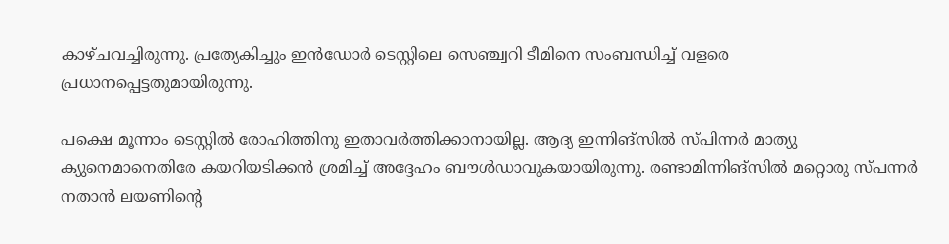കാഴ്ചവച്ചിരുന്നു. പ്രത്യേകിച്ചും ഇന്‍ഡോര്‍ ടെസ്റ്റിലെ സെഞ്ച്വറി ടീമിനെ സംബന്ധിച്ച് വളരെ പ്രധാനപ്പെട്ടതുമായിരുന്നു.

പക്ഷെ മൂന്നാം ടെസ്റ്റില്‍ രോഹിത്തിനു ഇതാവര്‍ത്തിക്കാനായില്ല. ആദ്യ ഇന്നിങ്‌സില്‍ സ്പിന്നര്‍ മാത്യു ക്യുനെമാനെതിരേ കയറിയടിക്കന്‍ ശ്രമിച്ച് അദ്ദേഹം ബൗള്‍ഡാവുകയായിരുന്നു. രണ്ടാമിന്നിങ്‌സില്‍ മറ്റൊരു സ്പന്നര്‍ നതാന്‍ ലയണിന്റെ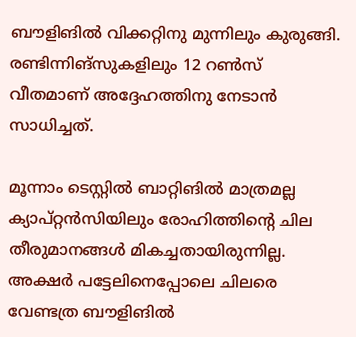ബൗളിങില്‍ വിക്കറ്റിനു മുന്നിലും കുരുങ്ങി. രണ്ടിന്നിങ്‌സുകളിലും 12 റണ്‍സ് വീതമാണ് അദ്ദേഹത്തിനു നേടാന്‍ സാധിച്ചത്.

മൂന്നാം ടെസ്റ്റില്‍ ബാറ്റിങില്‍ മാത്രമല്ല ക്യാപ്റ്റന്‍സിയിലും രോഹിത്തിന്റെ ചില തീരുമാനങ്ങള്‍ മികച്ചതായിരുന്നില്ല. അക്ഷര്‍ പട്ടേലിനെപ്പോലെ ചിലരെ വേണ്ടത്ര ബൗളിങില്‍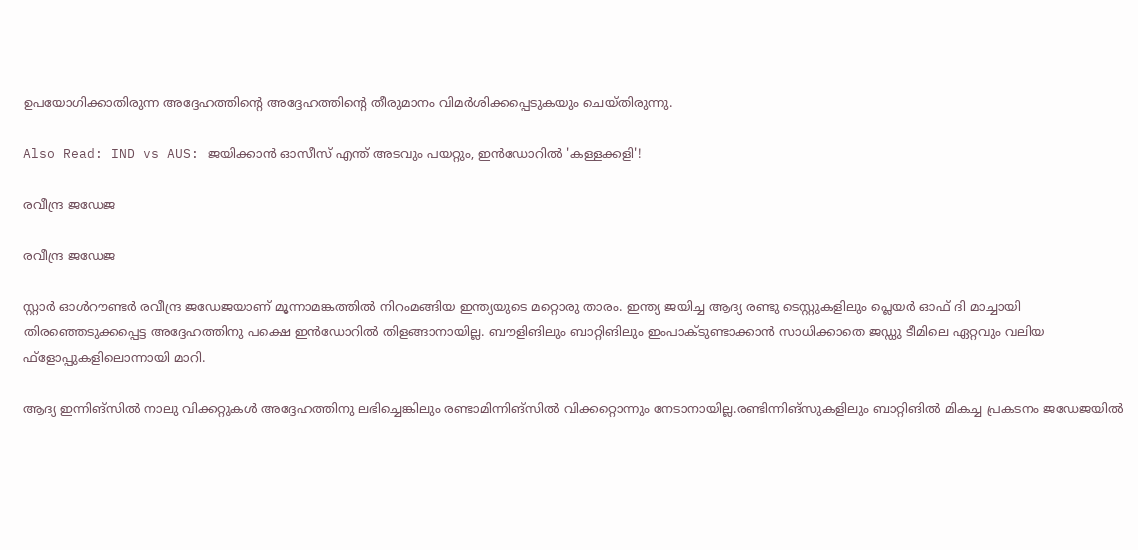ഉപയോഗിക്കാതിരുന്ന അദ്ദേഹത്തിന്റെ അദ്ദേഹത്തിന്റെ തീരുമാനം വിമര്‍ശിക്കപ്പെടുകയും ചെയ്തിരുന്നു.

Also Read: IND vs AUS: ജയിക്കാന്‍ ഓസീസ് എന്ത് അടവും പയറ്റും, ഇന്‍ഡോറില്‍ 'കള്ളക്കളി'!

രവീന്ദ്ര ജഡേജ

രവീന്ദ്ര ജഡേജ

സ്റ്റാര്‍ ഓള്‍റൗണ്ടര്‍ രവീന്ദ്ര ജഡേജയാണ് മൂന്നാമങ്കത്തില്‍ നിറംമങ്ങിയ ഇന്ത്യയുടെ മറ്റൊരു താരം. ഇന്ത്യ ജയിച്ച ആദ്യ രണ്ടു ടെസ്റ്റുകളിലും പ്ലെയര്‍ ഓഫ് ദി മാച്ചായി തിരഞ്ഞെടുക്കപ്പെട്ട അദ്ദേഹത്തിനു പക്ഷെ ഇന്‍ഡോറില്‍ തിളങ്ങാനായില്ല. ബൗളിങിലും ബാറ്റിങിലും ഇംപാക്ടുണ്ടാക്കാന്‍ സാധിക്കാതെ ജഡ്ഡു ടീമിലെ ഏറ്റവും വലിയ ഫ്‌ളോപ്പുകളിലൊന്നായി മാറി.

ആദ്യ ഇന്നിങ്‌സില്‍ നാലു വിക്കറ്റുകള്‍ അദ്ദേഹത്തിനു ലഭിച്ചെങ്കിലും രണ്ടാമിന്നിങ്‌സില്‍ വിക്കറ്റൊന്നും നേടാനായില്ല.രണ്ടിന്നിങ്‌സുകളിലും ബാറ്റിങില്‍ മികച്ച പ്രകടനം ജഡേജയില്‍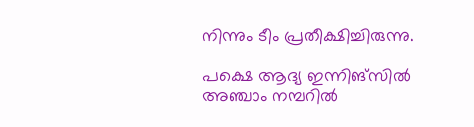നിന്നും ടീം പ്രതീക്ഷിച്ചിരുന്നു.

പക്ഷെ ആദ്യ ഇന്നിങ്‌സില്‍ അഞ്ചാം നമ്പറില്‍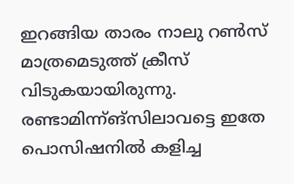ഇറങ്ങിയ താരം നാലു റണ്‍സ് മാത്രമെടുത്ത് ക്രീസ് വിടുകയായിരുന്നു. രണ്ടാമിന്ന്ങ്‌സിലാവട്ടെ ഇതേ പൊസിഷനില്‍ കളിച്ച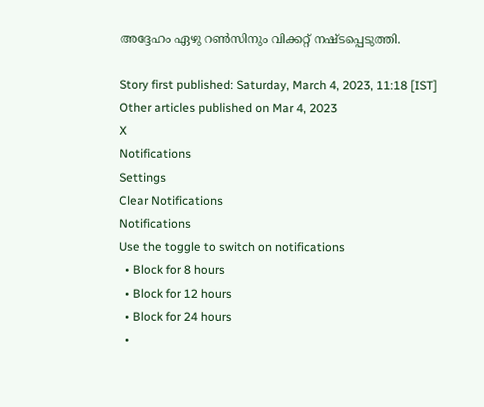അദ്ദേഹം ഏഴു റണ്‍സിനും വിക്കറ്റ് നഷ്ടപ്പെടുത്തി.

Story first published: Saturday, March 4, 2023, 11:18 [IST]
Other articles published on Mar 4, 2023
X
Notifications
Settings
Clear Notifications
Notifications
Use the toggle to switch on notifications
  • Block for 8 hours
  • Block for 12 hours
  • Block for 24 hours
  •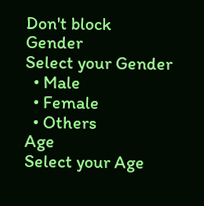Don't block
Gender
Select your Gender
  • Male
  • Female
  • Others
Age
Select your Age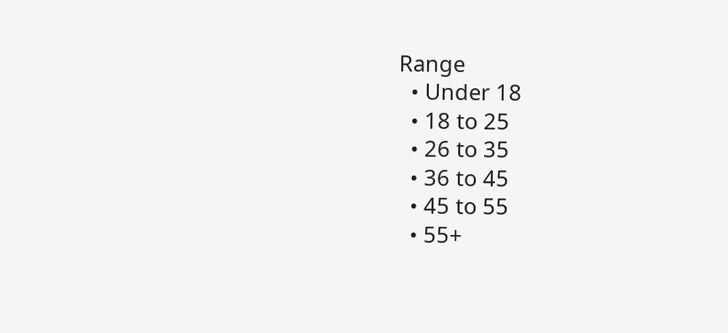Range
  • Under 18
  • 18 to 25
  • 26 to 35
  • 36 to 45
  • 45 to 55
  • 55+